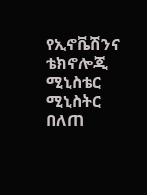የኢኖቬሽንና ቴክኖሎጂ ሚኒስቴር ሚኒስትር በለጠ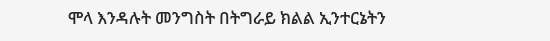ሞላ እንዳሉት መንግስት በትግራይ ክልል ኢንተርኔትን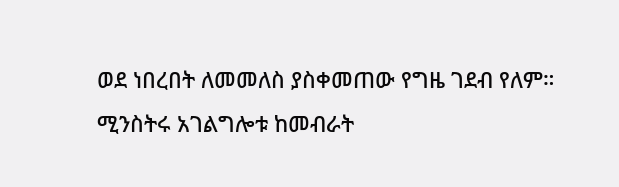ወደ ነበረበት ለመመለስ ያስቀመጠው የግዜ ገደብ የለም።
ሚንስትሩ አገልግሎቱ ከመብራት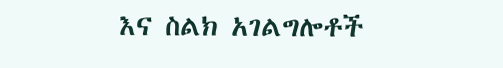እና ስልክ አገልግሎቶች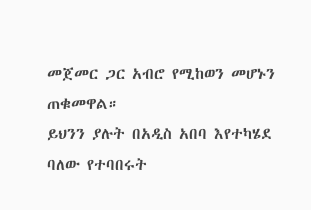መጀመር ጋር አብሮ የሚከወን መሆኑን ጠቁመዋል።
ይህንን ያሉት በአዲስ አበባ እየተካሄደ ባለው የተባበሩት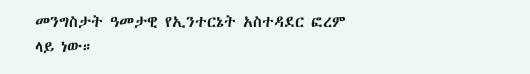መንግስታት ዓመታዊ የኢንተርኔት አስተዳደር ፎረም ላይ ነው።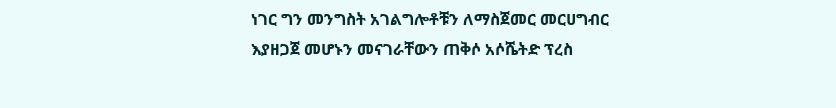ነገር ግን መንግስት አገልግሎቶቹን ለማስጀመር መርሀግብር እያዘጋጀ መሆኑን መናገራቸውን ጠቅሶ አሶሼትድ ፕረስ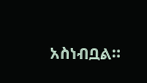አስነብቧል።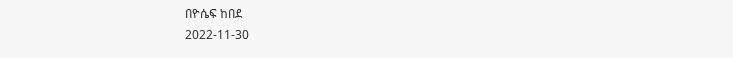በዮሴፍ ከበደ
2022-11-30